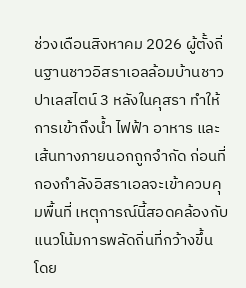ช่วงเดือนสิงหาคม 2026 ผู้ตั้งถิ่นฐานชาวอิสราเอลล้อมบ้านชาวปาเลสไตน์ 3 หลังในคุสรา ทำให้การเข้าถึงน้ำ ไฟฟ้า อาหาร และเส้นทางภายนอกถูกจำกัด ก่อนที่กองกำลังอิสราเอลจะเข้าควบคุมพื้นที่ เหตุการณ์นี้สอดคล้องกับแนวโน้มการพลัดถิ่นที่กว้างขึ้น โดย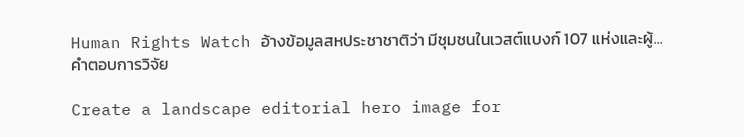Human Rights Watch อ้างข้อมูลสหประชาชาติว่า มีชุมชนในเวสต์แบงก์ 107 แห่งและผู้...
คำตอบการวิจัย

Create a landscape editorial hero image for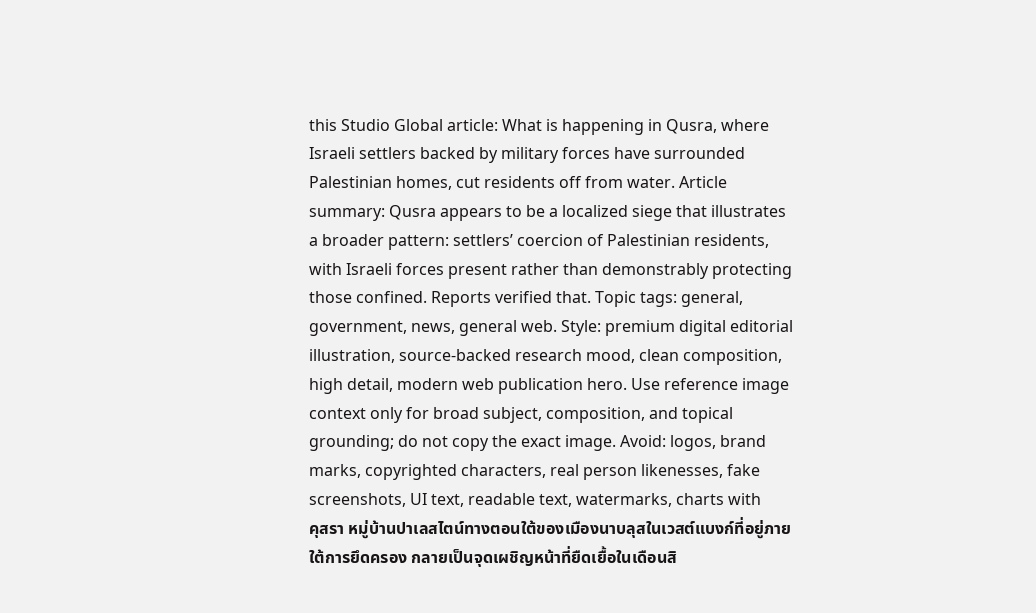this Studio Global article: What is happening in Qusra, where Israeli settlers backed by military forces have surrounded Palestinian homes, cut residents off from water. Article summary: Qusra appears to be a localized siege that illustrates a broader pattern: settlers’ coercion of Palestinian residents, with Israeli forces present rather than demonstrably protecting those confined. Reports verified that. Topic tags: general, government, news, general web. Style: premium digital editorial illustration, source-backed research mood, clean composition, high detail, modern web publication hero. Use reference image context only for broad subject, composition, and topical grounding; do not copy the exact image. Avoid: logos, brand marks, copyrighted characters, real person likenesses, fake screenshots, UI text, readable text, watermarks, charts with
คุสรา หมู่บ้านปาเลสไตน์ทางตอนใต้ของเมืองนาบลุสในเวสต์แบงก์ที่อยู่ภายใต้การยึดครอง กลายเป็นจุดเผชิญหน้าที่ยืดเยื้อในเดือนสิ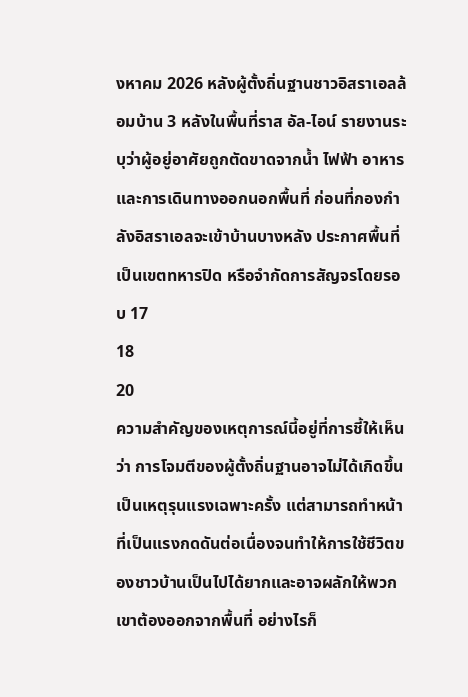งหาคม 2026 หลังผู้ตั้งถิ่นฐานชาวอิสราเอลล้อมบ้าน 3 หลังในพื้นที่ราส อัล-ไอน์ รายงานระบุว่าผู้อยู่อาศัยถูกตัดขาดจากน้ำ ไฟฟ้า อาหาร และการเดินทางออกนอกพื้นที่ ก่อนที่กองกำลังอิสราเอลจะเข้าบ้านบางหลัง ประกาศพื้นที่เป็นเขตทหารปิด หรือจำกัดการสัญจรโดยรอบ 17
18
20
ความสำคัญของเหตุการณ์นี้อยู่ที่การชี้ให้เห็นว่า การโจมตีของผู้ตั้งถิ่นฐานอาจไม่ได้เกิดขึ้นเป็นเหตุรุนแรงเฉพาะครั้ง แต่สามารถทำหน้าที่เป็นแรงกดดันต่อเนื่องจนทำให้การใช้ชีวิตของชาวบ้านเป็นไปได้ยากและอาจผลักให้พวกเขาต้องออกจากพื้นที่ อย่างไรก็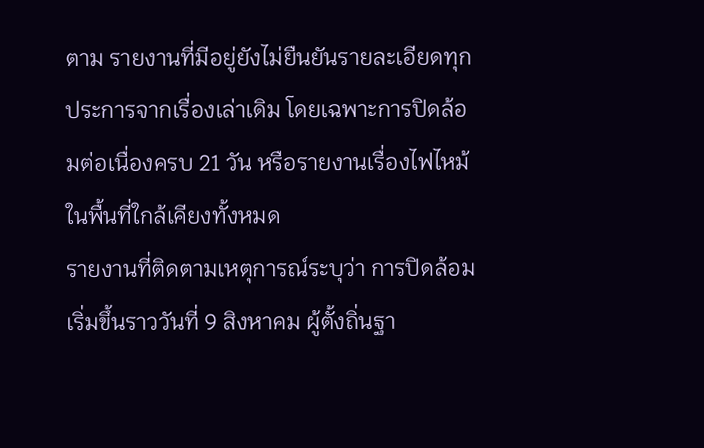ตาม รายงานที่มีอยู่ยังไม่ยืนยันรายละเอียดทุกประการจากเรื่องเล่าเดิม โดยเฉพาะการปิดล้อมต่อเนื่องครบ 21 วัน หรือรายงานเรื่องไฟไหม้ในพื้นที่ใกล้เคียงทั้งหมด
รายงานที่ติดตามเหตุการณ์ระบุว่า การปิดล้อมเริ่มขึ้นราววันที่ 9 สิงหาคม ผู้ตั้งถิ่นฐา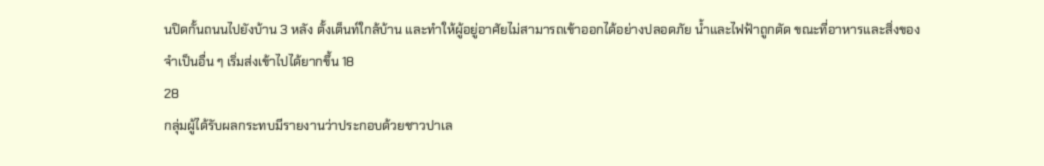นปิดกั้นถนนไปยังบ้าน 3 หลัง ตั้งเต็นท์ใกล้บ้าน และทำให้ผู้อยู่อาศัยไม่สามารถเข้าออกได้อย่างปลอดภัย น้ำและไฟฟ้าถูกตัด ขณะที่อาหารและสิ่งของจำเป็นอื่น ๆ เริ่มส่งเข้าไปได้ยากขึ้น 18
28
กลุ่มผู้ได้รับผลกระทบมีรายงานว่าประกอบด้วยชาวปาเล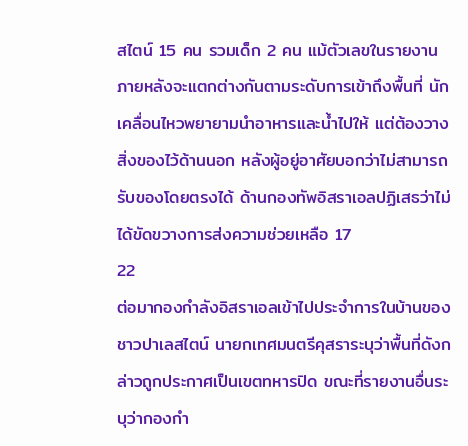สไตน์ 15 คน รวมเด็ก 2 คน แม้ตัวเลขในรายงานภายหลังจะแตกต่างกันตามระดับการเข้าถึงพื้นที่ นักเคลื่อนไหวพยายามนำอาหารและน้ำไปให้ แต่ต้องวางสิ่งของไว้ด้านนอก หลังผู้อยู่อาศัยบอกว่าไม่สามารถรับของโดยตรงได้ ด้านกองทัพอิสราเอลปฏิเสธว่าไม่ได้ขัดขวางการส่งความช่วยเหลือ 17
22
ต่อมากองกำลังอิสราเอลเข้าไปประจำการในบ้านของชาวปาเลสไตน์ นายกเทศมนตรีคุสราระบุว่าพื้นที่ดังกล่าวถูกประกาศเป็นเขตทหารปิด ขณะที่รายงานอื่นระบุว่ากองกำ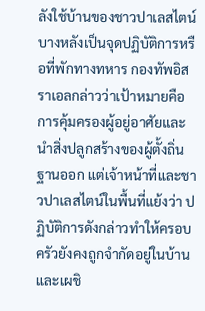ลังใช้บ้านของชาวปาเลสไตน์บางหลังเป็นจุดปฏิบัติการหรือที่พักทางทหาร กองทัพอิสราเอลกล่าวว่าเป้าหมายคือการคุ้มครองผู้อยู่อาศัยและนำสิ่งปลูกสร้างของผู้ตั้งถิ่นฐานออก แต่เจ้าหน้าที่และชาวปาเลสไตน์ในพื้นที่แย้งว่า ปฏิบัติการดังกล่าวทำให้ครอบครัวยังคงถูกจำกัดอยู่ในบ้านและเผชิ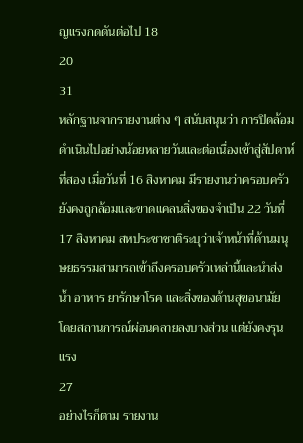ญแรงกดดันต่อไป 18
20
31
หลักฐานจากรายงานต่าง ๆ สนับสนุนว่า การปิดล้อมดำเนินไปอย่างน้อยหลายวันและต่อเนื่องเข้าสู่สัปดาห์ที่สอง เมื่อวันที่ 16 สิงหาคม มีรายงานว่าครอบครัวยังคงถูกล้อมและขาดแคลนสิ่งของจำเป็น 22 วันที่ 17 สิงหาคม สหประชาชาติระบุว่าเจ้าหน้าที่ด้านมนุษยธรรมสามารถเข้าถึงครอบครัวเหล่านี้และนำส่งน้ำ อาหาร ยารักษาโรค และสิ่งของด้านสุขอนามัย โดยสถานการณ์ผ่อนคลายลงบางส่วน แต่ยังคงรุนแรง
27
อย่างไรก็ตาม รายงาน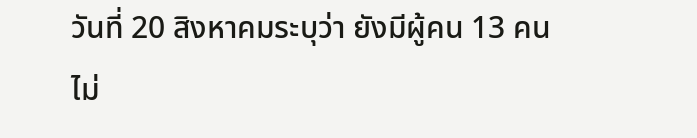วันที่ 20 สิงหาคมระบุว่า ยังมีผู้คน 13 คนไม่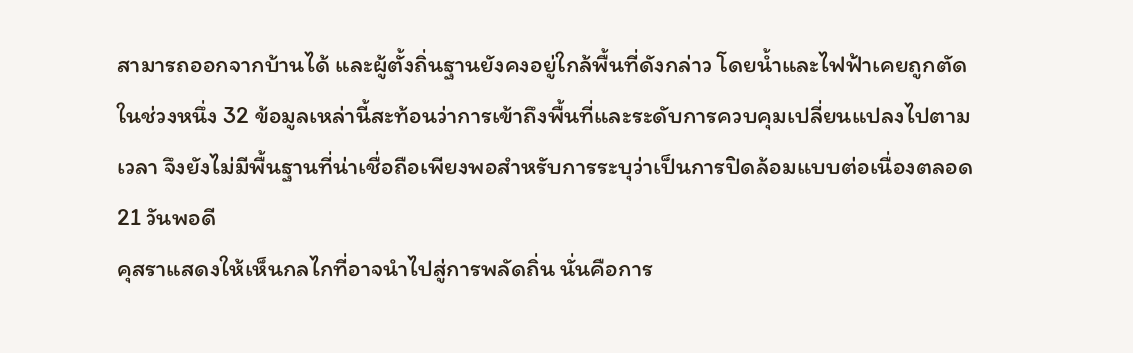สามารถออกจากบ้านได้ และผู้ตั้งถิ่นฐานยังคงอยู่ใกล้พื้นที่ดังกล่าว โดยน้ำและไฟฟ้าเคยถูกตัดในช่วงหนึ่ง 32 ข้อมูลเหล่านี้สะท้อนว่าการเข้าถึงพื้นที่และระดับการควบคุมเปลี่ยนแปลงไปตามเวลา จึงยังไม่มีพื้นฐานที่น่าเชื่อถือเพียงพอสำหรับการระบุว่าเป็นการปิดล้อมแบบต่อเนื่องตลอด 21 วันพอดี
คุสราแสดงให้เห็นกลไกที่อาจนำไปสู่การพลัดถิ่น นั่นคือการ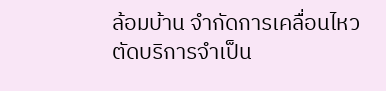ล้อมบ้าน จำกัดการเคลื่อนไหว ตัดบริการจำเป็น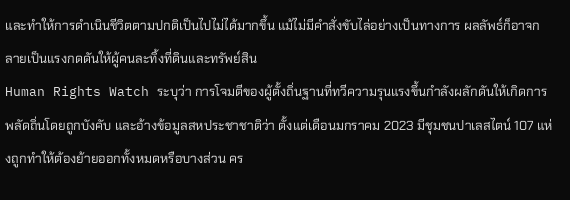และทำให้การดำเนินชีวิตตามปกติเป็นไปไม่ได้มากขึ้น แม้ไม่มีคำสั่งขับไล่อย่างเป็นทางการ ผลลัพธ์ก็อาจกลายเป็นแรงกดดันให้ผู้คนละทิ้งที่ดินและทรัพย์สิน
Human Rights Watch ระบุว่า การโจมตีของผู้ตั้งถิ่นฐานที่ทวีความรุนแรงขึ้นกำลังผลักดันให้เกิดการพลัดถิ่นโดยถูกบังคับ และอ้างข้อมูลสหประชาชาติว่า ตั้งแต่เดือนมกราคม 2023 มีชุมชนปาเลสไตน์ 107 แห่งถูกทำให้ต้องย้ายออกทั้งหมดหรือบางส่วน คร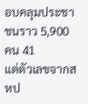อบคลุมประชาชนราว 5,900 คน 41
แต่ตัวเลขจากสหป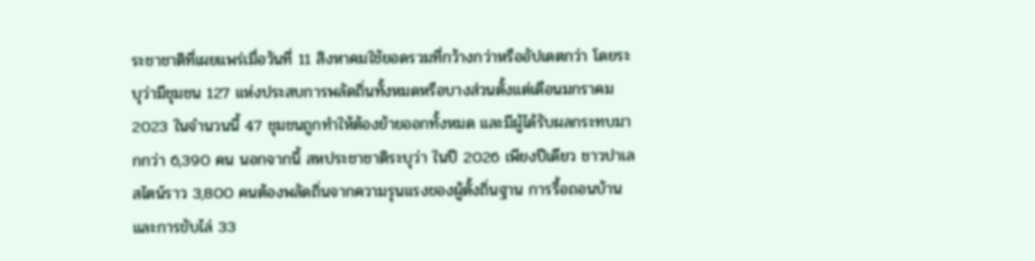ระชาชาติที่เผยแพร่เมื่อวันที่ 11 สิงหาคมใช้ยอดรวมที่กว้างกว่าหรืออัปเดตกว่า โดยระบุว่ามีชุมชน 127 แห่งประสบการพลัดถิ่นทั้งหมดหรือบางส่วนตั้งแต่เดือนมกราคม 2023 ในจำนวนนี้ 47 ชุมชนถูกทำให้ต้องย้ายออกทั้งหมด และมีผู้ได้รับผลกระทบมากกว่า 6,390 คน นอกจากนี้ สหประชาชาติระบุว่า ในปี 2026 เพียงปีเดียว ชาวปาเลสไตน์ราว 3,800 คนต้องพลัดถิ่นจากความรุนแรงของผู้ตั้งถิ่นฐาน การรื้อถอนบ้าน และการขับไล่ 33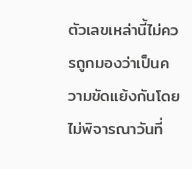ตัวเลขเหล่านี้ไม่ควรถูกมองว่าเป็นความขัดแย้งกันโดยไม่พิจารณาวันที่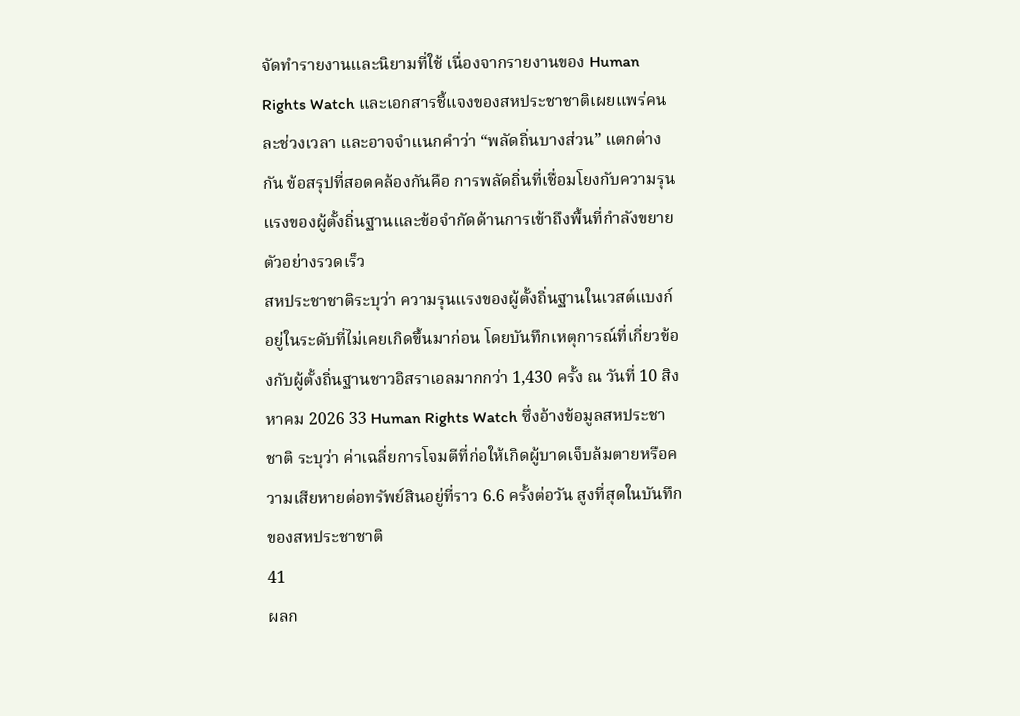จัดทำรายงานและนิยามที่ใช้ เนื่องจากรายงานของ Human Rights Watch และเอกสารชี้แจงของสหประชาชาติเผยแพร่คนละช่วงเวลา และอาจจำแนกคำว่า “พลัดถิ่นบางส่วน” แตกต่างกัน ข้อสรุปที่สอดคล้องกันคือ การพลัดถิ่นที่เชื่อมโยงกับความรุนแรงของผู้ตั้งถิ่นฐานและข้อจำกัดด้านการเข้าถึงพื้นที่กำลังขยายตัวอย่างรวดเร็ว
สหประชาชาติระบุว่า ความรุนแรงของผู้ตั้งถิ่นฐานในเวสต์แบงก์อยู่ในระดับที่ไม่เคยเกิดขึ้นมาก่อน โดยบันทึกเหตุการณ์ที่เกี่ยวข้องกับผู้ตั้งถิ่นฐานชาวอิสราเอลมากกว่า 1,430 ครั้ง ณ วันที่ 10 สิงหาคม 2026 33 Human Rights Watch ซึ่งอ้างข้อมูลสหประชาชาติ ระบุว่า ค่าเฉลี่ยการโจมตีที่ก่อให้เกิดผู้บาดเจ็บล้มตายหรือความเสียหายต่อทรัพย์สินอยู่ที่ราว 6.6 ครั้งต่อวัน สูงที่สุดในบันทึกของสหประชาชาติ
41
ผลก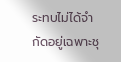ระทบไม่ได้จำกัดอยู่เฉพาะชุ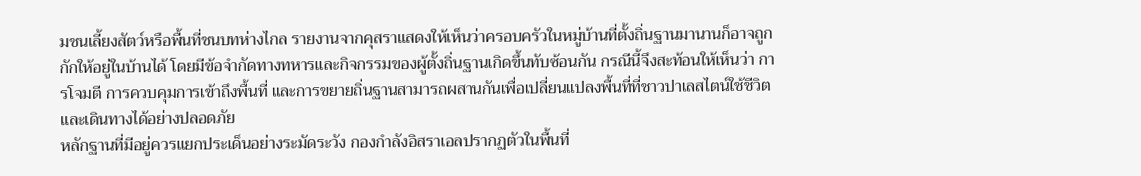มชนเลี้ยงสัตว์หรือพื้นที่ชนบทห่างไกล รายงานจากคุสราแสดงให้เห็นว่าครอบครัวในหมู่บ้านที่ตั้งถิ่นฐานมานานก็อาจถูกกักให้อยู่ในบ้านได้ โดยมีข้อจำกัดทางทหารและกิจกรรมของผู้ตั้งถิ่นฐานเกิดขึ้นทับซ้อนกัน กรณีนี้จึงสะท้อนให้เห็นว่า การโจมตี การควบคุมการเข้าถึงพื้นที่ และการขยายถิ่นฐานสามารถผสานกันเพื่อเปลี่ยนแปลงพื้นที่ที่ชาวปาเลสไตน์ใช้ชีวิตและเดินทางได้อย่างปลอดภัย
หลักฐานที่มีอยู่ควรแยกประเด็นอย่างระมัดระวัง กองกำลังอิสราเอลปรากฏตัวในพื้นที่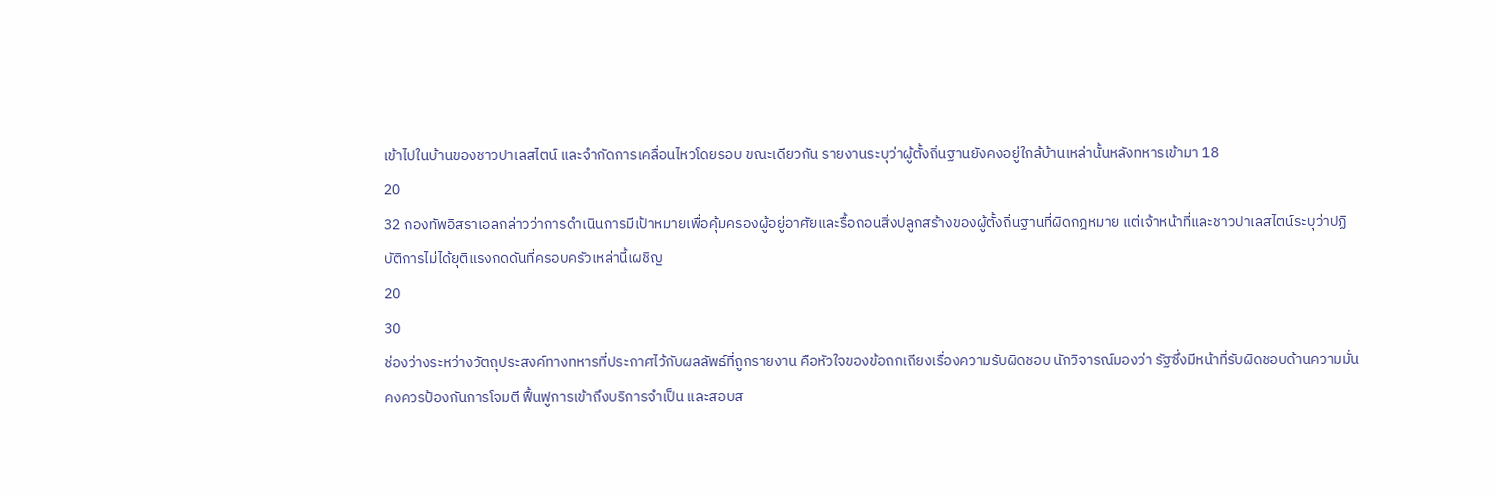เข้าไปในบ้านของชาวปาเลสไตน์ และจำกัดการเคลื่อนไหวโดยรอบ ขณะเดียวกัน รายงานระบุว่าผู้ตั้งถิ่นฐานยังคงอยู่ใกล้บ้านเหล่านั้นหลังทหารเข้ามา 18
20
32 กองทัพอิสราเอลกล่าวว่าการดำเนินการมีเป้าหมายเพื่อคุ้มครองผู้อยู่อาศัยและรื้อถอนสิ่งปลูกสร้างของผู้ตั้งถิ่นฐานที่ผิดกฎหมาย แต่เจ้าหน้าที่และชาวปาเลสไตน์ระบุว่าปฏิบัติการไม่ได้ยุติแรงกดดันที่ครอบครัวเหล่านี้เผชิญ
20
30
ช่องว่างระหว่างวัตถุประสงค์ทางทหารที่ประกาศไว้กับผลลัพธ์ที่ถูกรายงาน คือหัวใจของข้อถกเถียงเรื่องความรับผิดชอบ นักวิจารณ์มองว่า รัฐซึ่งมีหน้าที่รับผิดชอบด้านความมั่นคงควรป้องกันการโจมตี ฟื้นฟูการเข้าถึงบริการจำเป็น และสอบส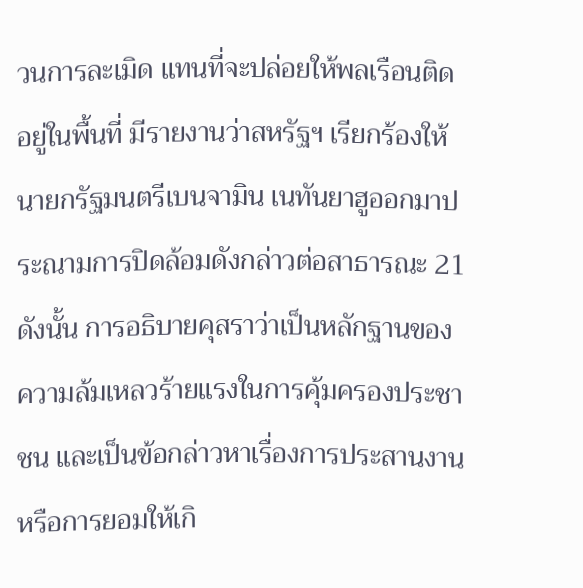วนการละเมิด แทนที่จะปล่อยให้พลเรือนติดอยู่ในพื้นที่ มีรายงานว่าสหรัฐฯ เรียกร้องให้นายกรัฐมนตรีเบนจามิน เนทันยาฮูออกมาประณามการปิดล้อมดังกล่าวต่อสาธารณะ 21
ดังนั้น การอธิบายคุสราว่าเป็นหลักฐานของความล้มเหลวร้ายแรงในการคุ้มครองประชาชน และเป็นข้อกล่าวหาเรื่องการประสานงานหรือการยอมให้เกิ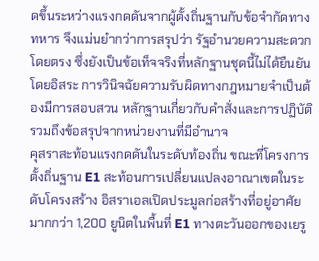ดขึ้นระหว่างแรงกดดันจากผู้ตั้งถิ่นฐานกับข้อจำกัดทางทหาร จึงแม่นยำกว่าการสรุปว่า รัฐอำนวยความสะดวกโดยตรง ซึ่งยังเป็นข้อเท็จจริงที่หลักฐานชุดนี้ไม่ได้ยืนยันโดยอิสระ การวินิจฉัยความรับผิดทางกฎหมายจำเป็นต้องมีการสอบสวน หลักฐานเกี่ยวกับคำสั่งและการปฏิบัติ รวมถึงข้อสรุปจากหน่วยงานที่มีอำนาจ
คุสราสะท้อนแรงกดดันในระดับท้องถิ่น ขณะที่โครงการตั้งถิ่นฐาน E1 สะท้อนการเปลี่ยนแปลงอาณาเขตในระดับโครงสร้าง อิสราเอลเปิดประมูลก่อสร้างที่อยู่อาศัยมากกว่า 1,200 ยูนิตในพื้นที่ E1 ทางตะวันออกของเยรู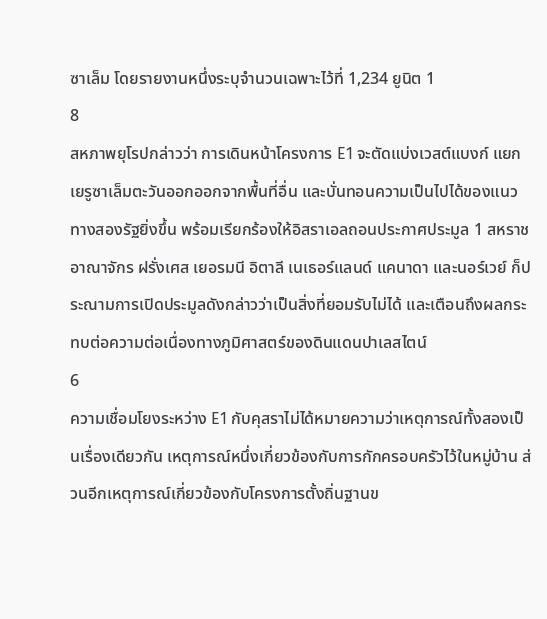ซาเล็ม โดยรายงานหนึ่งระบุจำนวนเฉพาะไว้ที่ 1,234 ยูนิต 1
8
สหภาพยุโรปกล่าวว่า การเดินหน้าโครงการ E1 จะตัดแบ่งเวสต์แบงก์ แยกเยรูซาเล็มตะวันออกออกจากพื้นที่อื่น และบั่นทอนความเป็นไปได้ของแนวทางสองรัฐยิ่งขึ้น พร้อมเรียกร้องให้อิสราเอลถอนประกาศประมูล 1 สหราชอาณาจักร ฝรั่งเศส เยอรมนี อิตาลี เนเธอร์แลนด์ แคนาดา และนอร์เวย์ ก็ประณามการเปิดประมูลดังกล่าวว่าเป็นสิ่งที่ยอมรับไม่ได้ และเตือนถึงผลกระทบต่อความต่อเนื่องทางภูมิศาสตร์ของดินแดนปาเลสไตน์
6
ความเชื่อมโยงระหว่าง E1 กับคุสราไม่ได้หมายความว่าเหตุการณ์ทั้งสองเป็นเรื่องเดียวกัน เหตุการณ์หนึ่งเกี่ยวข้องกับการกักครอบครัวไว้ในหมู่บ้าน ส่วนอีกเหตุการณ์เกี่ยวข้องกับโครงการตั้งถิ่นฐานข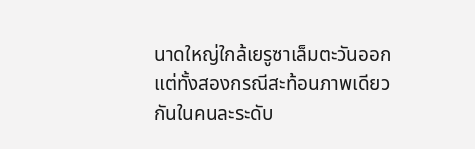นาดใหญ่ใกล้เยรูซาเล็มตะวันออก แต่ทั้งสองกรณีสะท้อนภาพเดียวกันในคนละระดับ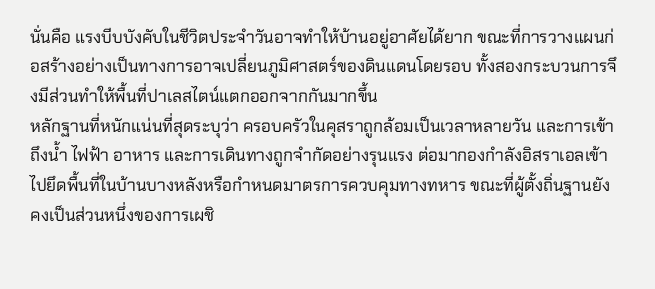นั่นคือ แรงบีบบังคับในชีวิตประจำวันอาจทำให้บ้านอยู่อาศัยได้ยาก ขณะที่การวางแผนก่อสร้างอย่างเป็นทางการอาจเปลี่ยนภูมิศาสตร์ของดินแดนโดยรอบ ทั้งสองกระบวนการจึงมีส่วนทำให้พื้นที่ปาเลสไตน์แตกออกจากกันมากขึ้น
หลักฐานที่หนักแน่นที่สุดระบุว่า ครอบครัวในคุสราถูกล้อมเป็นเวลาหลายวัน และการเข้าถึงน้ำ ไฟฟ้า อาหาร และการเดินทางถูกจำกัดอย่างรุนแรง ต่อมากองกำลังอิสราเอลเข้าไปยึดพื้นที่ในบ้านบางหลังหรือกำหนดมาตรการควบคุมทางทหาร ขณะที่ผู้ตั้งถิ่นฐานยังคงเป็นส่วนหนึ่งของการเผชิ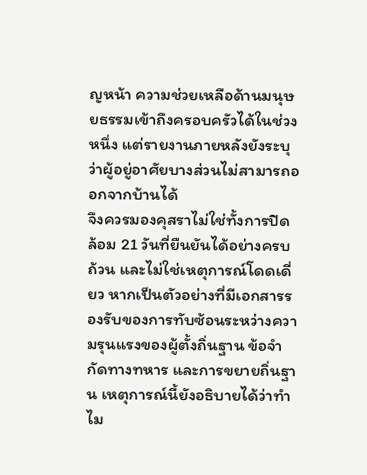ญหน้า ความช่วยเหลือด้านมนุษยธรรมเข้าถึงครอบครัวได้ในช่วงหนึ่ง แต่รายงานภายหลังยังระบุว่าผู้อยู่อาศัยบางส่วนไม่สามารถออกจากบ้านได้
จึงควรมองคุสราไม่ใช่ทั้งการปิดล้อม 21 วันที่ยืนยันได้อย่างครบถ้วน และไม่ใช่เหตุการณ์โดดเดี่ยว หากเป็นตัวอย่างที่มีเอกสารรองรับของการทับซ้อนระหว่างความรุนแรงของผู้ตั้งถิ่นฐาน ข้อจำกัดทางทหาร และการขยายถิ่นฐาน เหตุการณ์นี้ยังอธิบายได้ว่าทำไม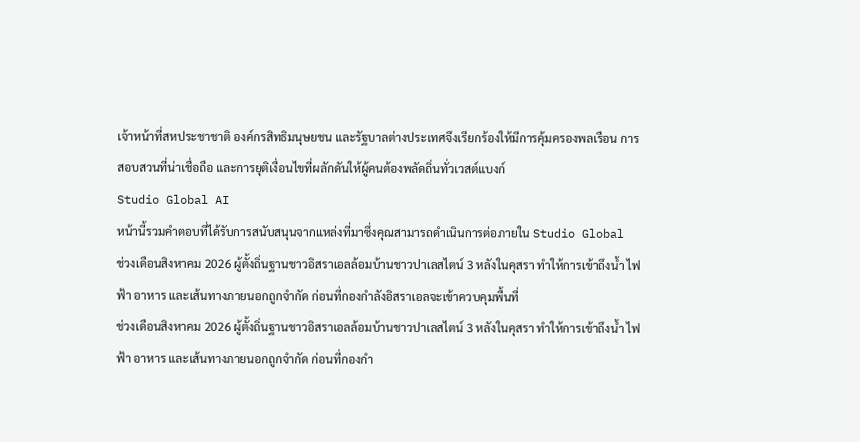เจ้าหน้าที่สหประชาชาติ องค์กรสิทธิมนุษยชน และรัฐบาลต่างประเทศจึงเรียกร้องให้มีการคุ้มครองพลเรือน การสอบสวนที่น่าเชื่อถือ และการยุติเงื่อนไขที่ผลักดันให้ผู้คนต้องพลัดถิ่นทั่วเวสต์แบงก์
Studio Global AI
หน้านี้รวมคำตอบที่ได้รับการสนับสนุนจากแหล่งที่มาซึ่งคุณสามารถดำเนินการต่อภายใน Studio Global
ช่วงเดือนสิงหาคม 2026 ผู้ตั้งถิ่นฐานชาวอิสราเอลล้อมบ้านชาวปาเลสไตน์ 3 หลังในคุสรา ทำให้การเข้าถึงน้ำ ไฟฟ้า อาหาร และเส้นทางภายนอกถูกจำกัด ก่อนที่กองกำลังอิสราเอลจะเข้าควบคุมพื้นที่
ช่วงเดือนสิงหาคม 2026 ผู้ตั้งถิ่นฐานชาวอิสราเอลล้อมบ้านชาวปาเลสไตน์ 3 หลังในคุสรา ทำให้การเข้าถึงน้ำ ไฟฟ้า อาหาร และเส้นทางภายนอกถูกจำกัด ก่อนที่กองกำ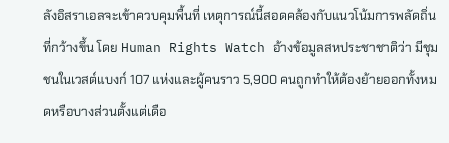ลังอิสราเอลจะเข้าควบคุมพื้นที่ เหตุการณ์นี้สอดคล้องกับแนวโน้มการพลัดถิ่นที่กว้างขึ้น โดย Human Rights Watch อ้างข้อมูลสหประชาชาติว่า มีชุมชนในเวสต์แบงก์ 107 แห่งและผู้คนราว 5,900 คนถูกทำให้ต้องย้ายออกทั้งหมดหรือบางส่วนตั้งแต่เดือ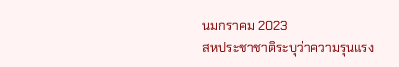นมกราคม 2023
สหประชาชาติระบุว่าความรุนแรง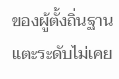ของผู้ตั้งถิ่นฐานแตะระดับไม่เคย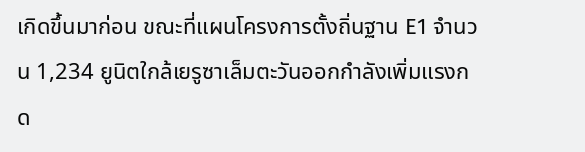เกิดขึ้นมาก่อน ขณะที่แผนโครงการตั้งถิ่นฐาน E1 จำนวน 1,234 ยูนิตใกล้เยรูซาเล็มตะวันออกกำลังเพิ่มแรงกด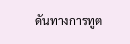ดันทางการทูต